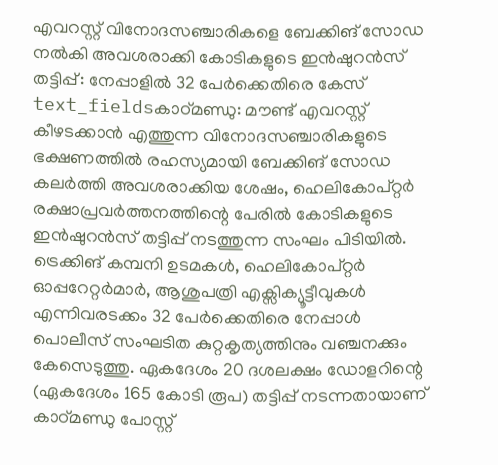എവറസ്റ്റ് വിനോദസഞ്ചാരികളെ ബേക്കിങ് സോഡ നൽകി അവശരാക്കി കോടികളുടെ ഇൻഷുറൻസ് തട്ടിപ്പ്: നേപ്പാളിൽ 32 പേർക്കെതിരെ കേസ്
text_fieldsകാഠ്മണ്ഡു: മൗണ്ട് എവറസ്റ്റ് കീഴടക്കാൻ എത്തുന്ന വിനോദസഞ്ചാരികളുടെ ഭക്ഷണത്തിൽ രഹസ്യമായി ബേക്കിങ് സോഡ കലർത്തി അവശരാക്കിയ ശേഷം, ഹെലികോപ്റ്റർ രക്ഷാപ്രവർത്തനത്തിന്റെ പേരിൽ കോടികളുടെ ഇൻഷുറൻസ് തട്ടിപ്പ് നടത്തുന്ന സംഘം പിടിയിൽ. ട്രെക്കിങ് കമ്പനി ഉടമകൾ, ഹെലികോപ്റ്റർ ഓപ്പറേറ്റർമാർ, ആശുപത്രി എക്സിക്യൂട്ടീവുകൾ എന്നിവരടക്കം 32 പേർക്കെതിരെ നേപ്പാൾ പൊലീസ് സംഘടിത കുറ്റകൃത്യത്തിനും വഞ്ചനക്കും കേസെടുത്തു. ഏകദേശം 20 ദശലക്ഷം ഡോളറിന്റെ (ഏകദേശം 165 കോടി രൂപ) തട്ടിപ്പ് നടന്നതായാണ് കാഠ്മണ്ഡു പോസ്റ്റ്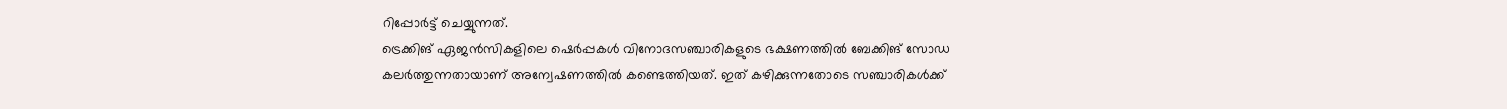റിപ്പോർട്ട് ചെയ്യുന്നത്.
ട്രെക്കിങ് ഏജൻസികളിലെ ഷെർപ്പകൾ വിനോദസഞ്ചാരികളുടെ ഭക്ഷണത്തിൽ ബേക്കിങ് സോഡ കലർത്തുന്നതായാണ് അന്വേഷണത്തിൽ കണ്ടെത്തിയത്. ഇത് കഴിക്കുന്നതോടെ സഞ്ചാരികൾക്ക്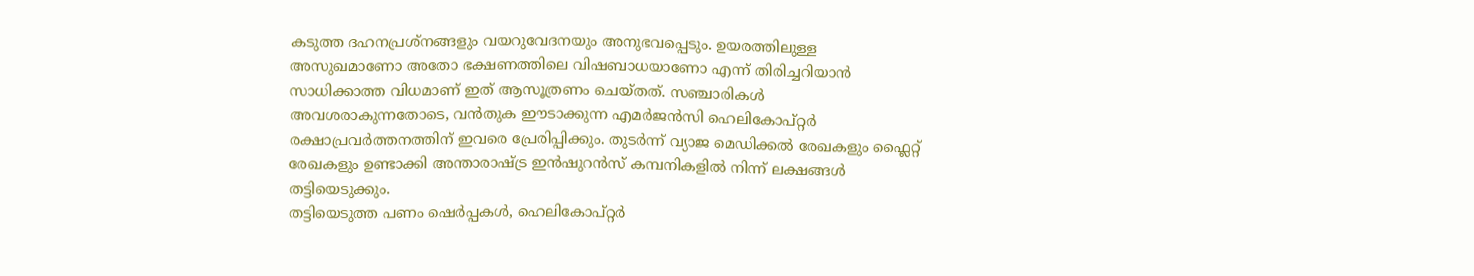കടുത്ത ദഹനപ്രശ്നങ്ങളും വയറുവേദനയും അനുഭവപ്പെടും. ഉയരത്തിലുള്ള അസുഖമാണോ അതോ ഭക്ഷണത്തിലെ വിഷബാധയാണോ എന്ന് തിരിച്ചറിയാൻ സാധിക്കാത്ത വിധമാണ് ഇത് ആസൂത്രണം ചെയ്തത്. സഞ്ചാരികൾ അവശരാകുന്നതോടെ, വൻതുക ഈടാക്കുന്ന എമർജൻസി ഹെലികോപ്റ്റർ രക്ഷാപ്രവർത്തനത്തിന് ഇവരെ പ്രേരിപ്പിക്കും. തുടർന്ന് വ്യാജ മെഡിക്കൽ രേഖകളും ഫ്ലൈറ്റ് രേഖകളും ഉണ്ടാക്കി അന്താരാഷ്ട്ര ഇൻഷുറൻസ് കമ്പനികളിൽ നിന്ന് ലക്ഷങ്ങൾ തട്ടിയെടുക്കും.
തട്ടിയെടുത്ത പണം ഷെർപ്പകൾ, ഹെലികോപ്റ്റർ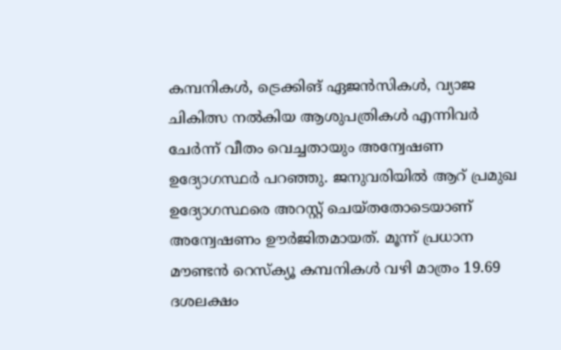കമ്പനികൾ, ട്രെക്കിങ് ഏജൻസികൾ, വ്യാജ ചികിത്സ നൽകിയ ആശുപത്രികൾ എന്നിവർ ചേർന്ന് വീതം വെച്ചതായും അന്വേഷണ ഉദ്യോഗസ്ഥർ പറഞ്ഞു. ജനുവരിയിൽ ആറ് പ്രമുഖ ഉദ്യോഗസ്ഥരെ അറസ്റ്റ് ചെയ്തതോടെയാണ് അന്വേഷണം ഊർജിതമായത്. മൂന്ന് പ്രധാന മൗണ്ടൻ റെസ്ക്യൂ കമ്പനികൾ വഴി മാത്രം 19.69 ദശലക്ഷം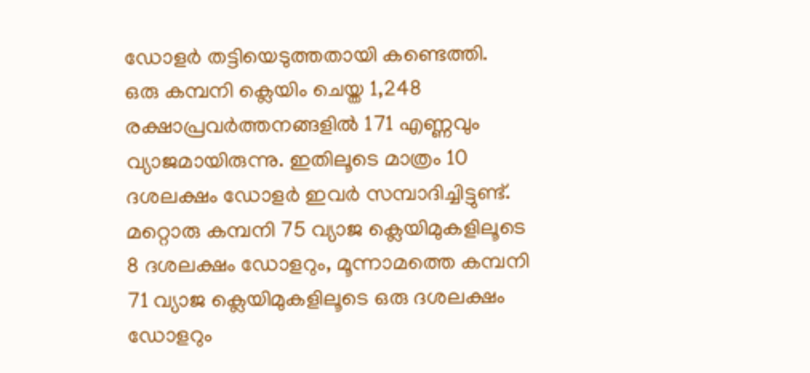ഡോളർ തട്ടിയെടുത്തതായി കണ്ടെത്തി. ഒരു കമ്പനി ക്ലെയിം ചെയ്ത 1,248 രക്ഷാപ്രവർത്തനങ്ങളിൽ 171 എണ്ണവും വ്യാജമായിരുന്നു. ഇതിലൂടെ മാത്രം 10 ദശലക്ഷം ഡോളർ ഇവർ സമ്പാദിച്ചിട്ടുണ്ട്. മറ്റൊരു കമ്പനി 75 വ്യാജ ക്ലെയിമുകളിലൂടെ 8 ദശലക്ഷം ഡോളറും, മൂന്നാമത്തെ കമ്പനി 71 വ്യാജ ക്ലെയിമുകളിലൂടെ ഒരു ദശലക്ഷം ഡോളറും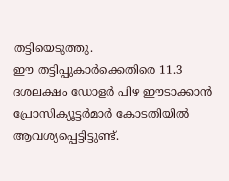തട്ടിയെടുത്തു.
ഈ തട്ടിപ്പുകാർക്കെതിരെ 11.3 ദശലക്ഷം ഡോളർ പിഴ ഈടാക്കാൻ പ്രോസിക്യൂട്ടർമാർ കോടതിയിൽ ആവശ്യപ്പെട്ടിട്ടുണ്ട്.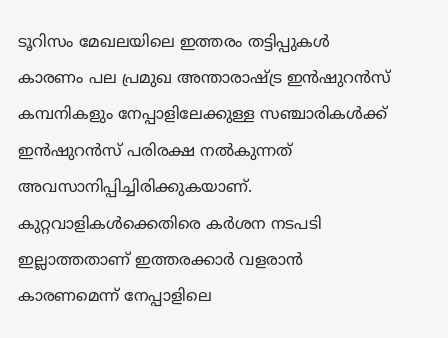ടൂറിസം മേഖലയിലെ ഇത്തരം തട്ടിപ്പുകൾ കാരണം പല പ്രമുഖ അന്താരാഷ്ട്ര ഇൻഷുറൻസ് കമ്പനികളും നേപ്പാളിലേക്കുള്ള സഞ്ചാരികൾക്ക് ഇൻഷുറൻസ് പരിരക്ഷ നൽകുന്നത് അവസാനിപ്പിച്ചിരിക്കുകയാണ്. കുറ്റവാളികൾക്കെതിരെ കർശന നടപടി ഇല്ലാത്തതാണ് ഇത്തരക്കാർ വളരാൻ കാരണമെന്ന് നേപ്പാളിലെ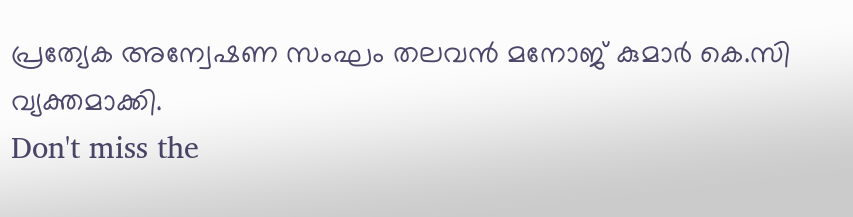പ്രത്യേക അന്വേഷണ സംഘം തലവൻ മനോജ് കുമാർ കെ.സി വ്യക്തമാക്കി.
Don't miss the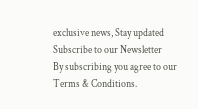exclusive news, Stay updated
Subscribe to our Newsletter
By subscribing you agree to our Terms & Conditions.